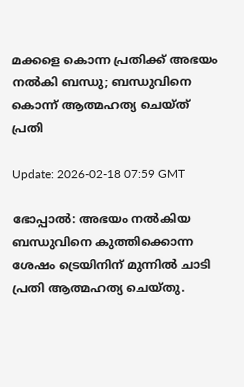മക്കളെ കൊന്ന പ്രതിക്ക് അഭയം നല്‍കി ബന്ധു; ബന്ധുവിനെ കൊന്ന് ആത്മഹത്യ ചെയ്ത് പ്രതി

Update: 2026-02-18 07:59 GMT

ഭോപ്പാല്‍: അഭയം നല്‍കിയ ബന്ധുവിനെ കുത്തിക്കൊന്ന ശേഷം ട്രെയിനിന് മുന്നില്‍ ചാടി പ്രതി ആത്മഹത്യ ചെയ്തു.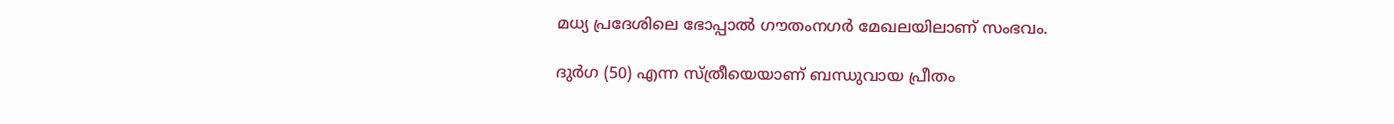മധ്യ പ്രദേശിലെ ഭോപ്പാല്‍ ഗൗതംനഗര്‍ മേഖലയിലാണ് സംഭവം.

ദുര്‍ഗ (50) എന്ന സ്ത്രീയെയാണ് ബന്ധുവായ പ്രീതം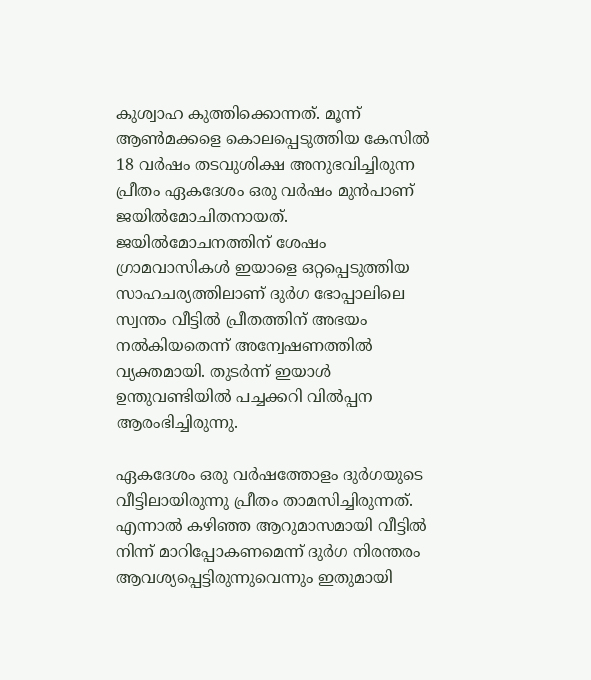കുശ്വാഹ കുത്തിക്കൊന്നത്. മൂന്ന് ആണ്‍മക്കളെ കൊലപ്പെടുത്തിയ കേസില്‍ 18 വര്‍ഷം തടവുശിക്ഷ അനുഭവിച്ചിരുന്ന പ്രീതം ഏകദേശം ഒരു വര്‍ഷം മുന്‍പാണ് ജയില്‍മോചിതനായത്. ജയില്‍മോചനത്തിന് ശേഷം ഗ്രാമവാസികള്‍ ഇയാളെ ഒറ്റപ്പെടുത്തിയ സാഹചര്യത്തിലാണ് ദുര്‍ഗ ഭോപ്പാലിലെ സ്വന്തം വീട്ടില്‍ പ്രീതത്തിന് അഭയം നല്‍കിയതെന്ന് അന്വേഷണത്തില്‍ വ്യക്തമായി. തുടര്‍ന്ന് ഇയാള്‍ ഉന്തുവണ്ടിയില്‍ പച്ചക്കറി വില്‍പ്പന ആരംഭിച്ചിരുന്നു.

ഏകദേശം ഒരു വര്‍ഷത്തോളം ദുര്‍ഗയുടെ വീട്ടിലായിരുന്നു പ്രീതം താമസിച്ചിരുന്നത്. എന്നാല്‍ കഴിഞ്ഞ ആറുമാസമായി വീട്ടില്‍ നിന്ന് മാറിപ്പോകണമെന്ന് ദുര്‍ഗ നിരന്തരം ആവശ്യപ്പെട്ടിരുന്നുവെന്നും ഇതുമായി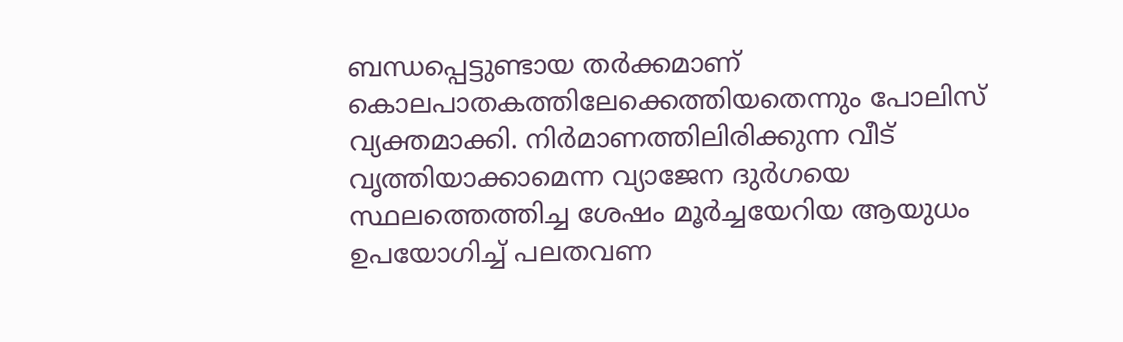ബന്ധപ്പെട്ടുണ്ടായ തര്‍ക്കമാണ് കൊലപാതകത്തിലേക്കെത്തിയതെന്നും പോലിസ് വ്യക്തമാക്കി. നിര്‍മാണത്തിലിരിക്കുന്ന വീട് വൃത്തിയാക്കാമെന്ന വ്യാജേന ദുര്‍ഗയെ സ്ഥലത്തെത്തിച്ച ശേഷം മൂര്‍ച്ചയേറിയ ആയുധം ഉപയോഗിച്ച് പലതവണ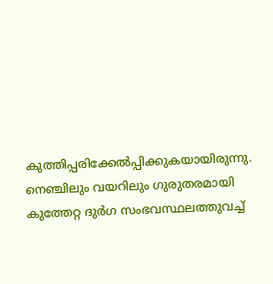കുത്തിപ്പരിക്കേല്‍പ്പിക്കുകയായിരുന്നു. നെഞ്ചിലും വയറിലും ഗുരുതരമായി കുത്തേറ്റ ദുര്‍ഗ സംഭവസ്ഥലത്തുവച്ച്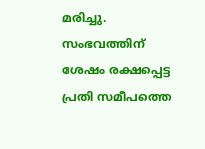മരിച്ചു. സംഭവത്തിന് ശേഷം രക്ഷപ്പെട്ട പ്രതി സമീപത്തെ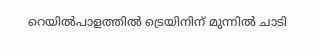റെയില്‍പാളത്തില്‍ ട്രെയിനിന് മുന്നില്‍ ചാടി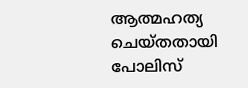ആത്മഹത്യ ചെയ്തതായി പോലിസ്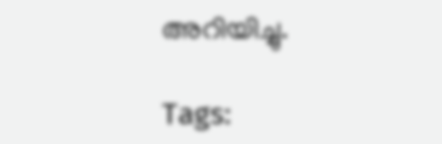അറിയിച്ചു.

Tags: